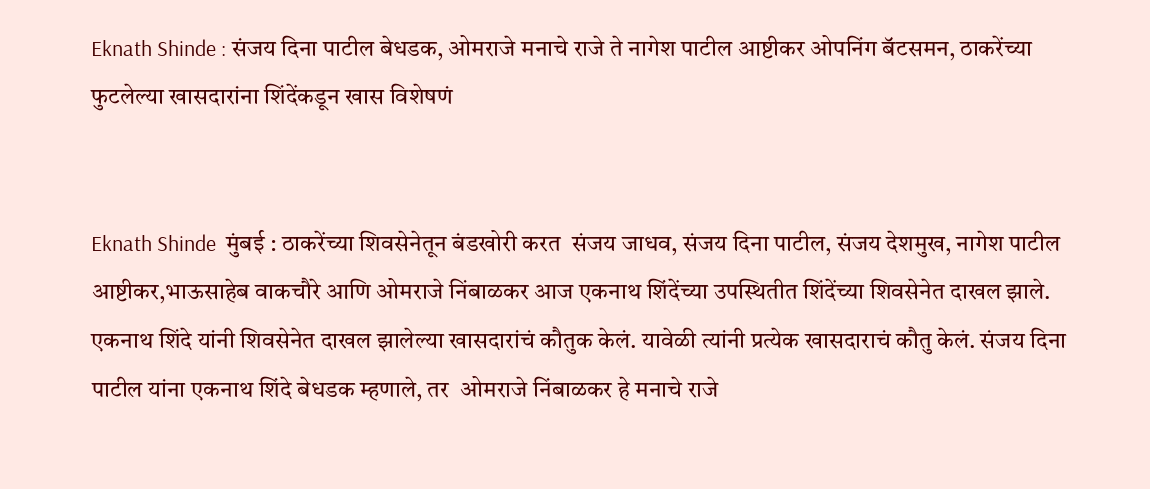Eknath Shinde : संजय दिना पाटील बेधडक, ओमराजे मनाचे राजे ते नागेश पाटील आष्टीकर ओपनिंग बॅटसमन, ठाकरेंच्या फुटलेल्या खासदारांना शिंदेंकडून खास विशेषणं


Eknath Shinde  मुंबई : ठाकरेंच्या शिवसेनेतून बंडखोरी करत  संजय जाधव, संजय दिना पाटील, संजय देशमुख, नागेश पाटील आष्टीकर,भाऊसाहेब वाकचौरे आणि ओमराजे निंबाळकर आज एकनाथ शिंदेंच्या उपस्थितीत शिंदेंच्या शिवसेनेत दाखल झाले. एकनाथ शिंदे यांनी शिवसेनेत दाखल झालेल्या खासदारांचं कौतुक केलं. यावेळी त्यांनी प्रत्येक खासदाराचं कौतु केलं. संजय दिना पाटील यांना एकनाथ शिंदे बेधडक म्हणाले, तर  ओमराजे निंबाळकर हे मनाचे राजे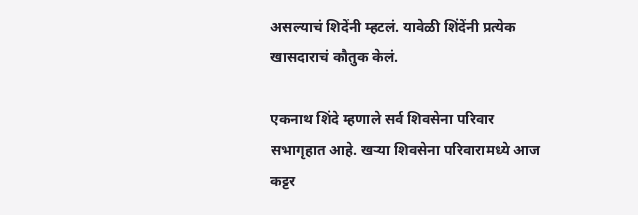असल्याचं शिदेंनी म्हटलं. यावेळी शिंदेंनी प्रत्येक खासदाराचं कौतुक केलं.

एकनाथ शिंदे म्हणाले सर्व शिवसेना परिवार सभागृहात आहे. खऱ्या शिवसेना परिवारामध्ये आज कट्टर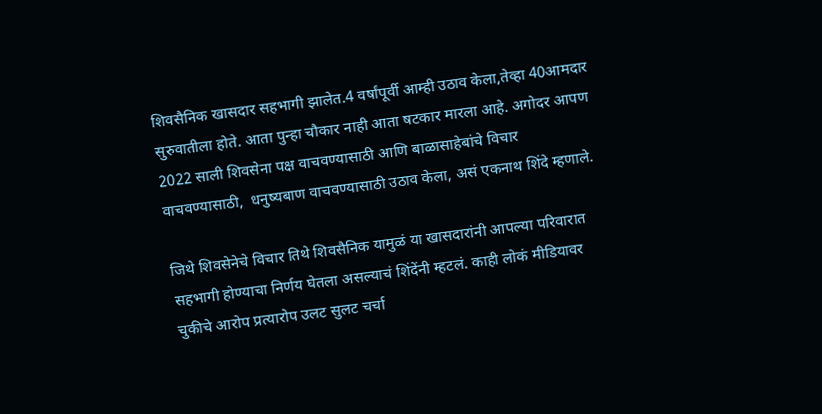शिवसैनिक खासदार सहभागी झालेत.4 वर्षांपूर्वी आम्ही उठाव केला,तेव्हा 40आमदार सुरुवातीला होते. आता पुन्हा चौकार नाही आता षटकार मारला आहे. अगोदर आपण 2022 साली शिवसेना पक्ष वाचवण्यासाठी आणि बाळासाहेबांचे विचार वाचवण्यासाठी,  धनुष्यबाण वाचवण्यासाठी उठाव केला, असं एकनाथ शिंदे म्हणाले.

जिथे शिवसेनेचे विचार तिथे शिवसैनिक यामुळं या खासदारांनी आपल्या परिवारात सहभागी होण्याचा निर्णय घेतला असल्याचं शिंदेंनी म्हटलं. काही लोकं मीडियावर चुकीचे आरोप प्रत्यारोप उलट सुलट चर्चा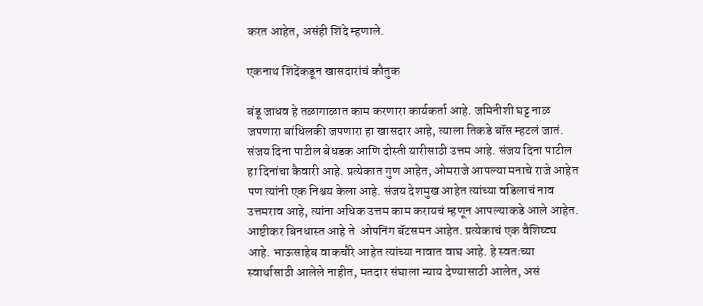करत आहेत, असंही शिंदे म्हणाले.

एकनाथ शिंदेंकडून खासदारांचं कौतुक

बंडू जाधव हे तळागाळात काम करणारा कार्यकर्ता आहे. जमिनीशी घट्ट नाळ जपणारा बांधिलकी जपणारा हा खासदार आहे, त्याला तिकडे बॉस म्हटलं जातं. संजय दिना पाटील बेधडक आणि दोस्ती यारीसाठी उत्तम आहे. संजय दिना पाटील हा दिनांचा कैवारी आहे. प्रत्येकात गुण आहेत, ओमराजे आपल्या मनाचे राजे आहेत पण त्यांनी एक निश्चय केला आहे. संजय देशमुख आहेत त्यांच्या वडिलाचं नाव उत्तमराव आहे, त्यांना अधिक उत्तम काम करायचं म्हणून आपल्याकडे आले आहेत. आष्टीकर बिनधास्त आहे ते  ओपनिंग बॅटसमन आहेत. प्रत्येकाचं एक वैशिष्ट्य आहे. भाऊसाहेब वाकचौरे आहेत त्यांच्या नावात वाघ आहे. हे स्वतःच्या स्वार्थासाठी आलेले नाहीत, मतदार संघाला न्याय देण्यासाठी आलेत, असं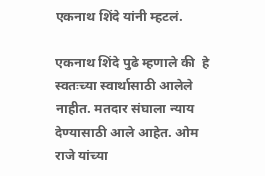एकनाथ शिंदे यांनी म्हटलं.

एकनाथ शिंदे पुढे म्हणाले की  हे स्वतःच्या स्वार्थासाठी आलेले नाहीत. मतदार संघाला न्याय देण्यासाठी आले आहेत. ओम राजे यांच्या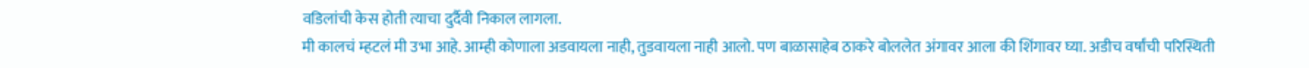वडिलांची केस होती त्याचा दुर्दैवी निकाल लागला.
मी कालचं म्हटलं मी उभा आहे. आम्ही कोणाला अडवायला नाही, तुडवायला नाही आलो. पण बाळासाहेब ठाकरे बोललेत अंगावर आला की शिंगावर घ्या. अडीच वर्षांची परिस्थिती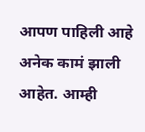आपण पाहिली आहे अनेक कामं झाली आहेत. आम्ही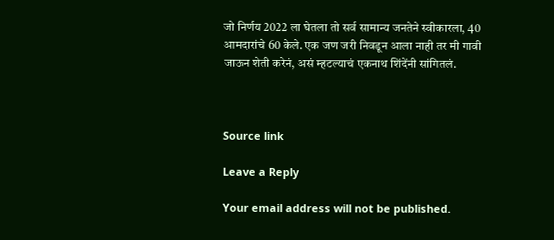जो निर्णय 2022 ला घेतला तो सर्व सामान्य जनतेने स्वीकारला, 40 आमदारांचे 60 केले. एक जण जरी निवडून आला नाही तर मी गावी जाऊन शेती करेनं, असं म्हटल्याचं एकनाथ शिंदेंनी सांगितलं.



Source link

Leave a Reply

Your email address will not be published.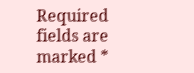Required fields are marked *